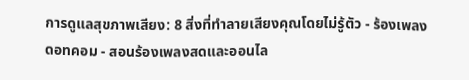การดูแลสุขภาพเสียง: 8 สิ่งที่ทำลายเสียงคุณโดยไม่รู้ตัว - ร้องเพลงดอทคอม - สอนร้องเพลงสดและออนไล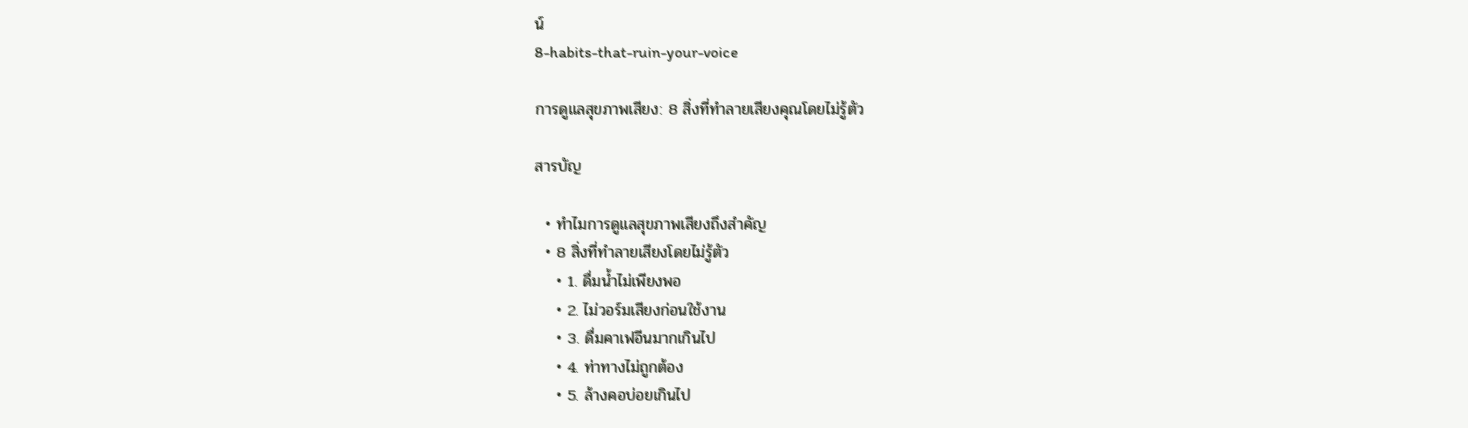น์
8-habits-that-ruin-your-voice

การดูแลสุขภาพเสียง: 8 สิ่งที่ทำลายเสียงคุณโดยไม่รู้ตัว

สารบัญ

  • ทำไมการดูแลสุขภาพเสียงถึงสำคัญ
  • 8 สิ่งที่ทำลายเสียงโดยไม่รู้ตัว
    • 1. ดื่มน้ำไม่เพียงพอ
    • 2. ไม่วอร์มเสียงก่อนใช้งาน
    • 3. ดื่มคาเฟอีนมากเกินไป
    • 4. ท่าทางไม่ถูกต้อง
    • 5. ล้างคอบ่อยเกินไป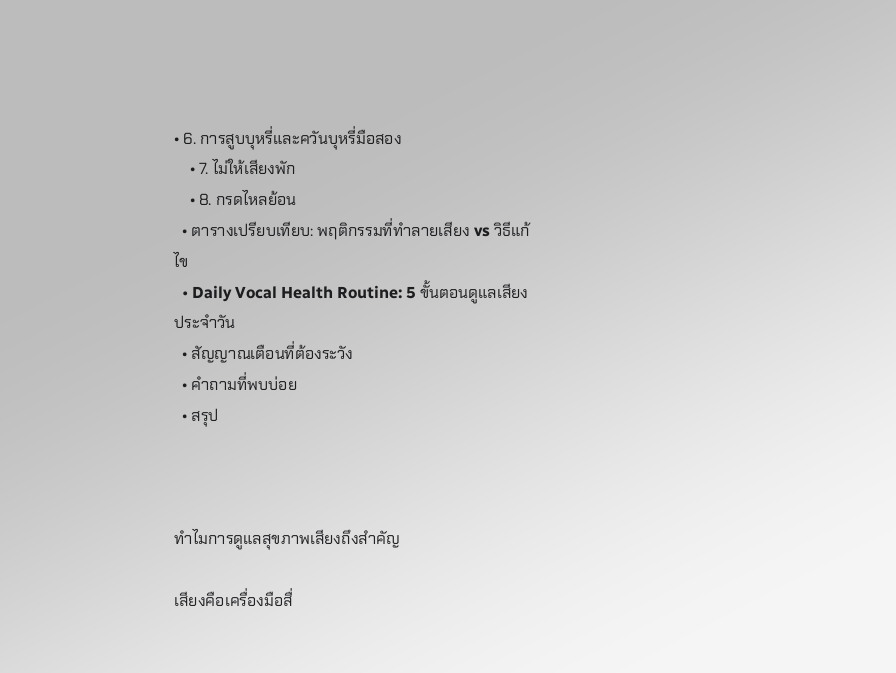• 6. การสูบบุหรี่และควันบุหรี่มือสอง
    • 7. ไม่ให้เสียงพัก
    • 8. กรดไหลย้อน
  • ตารางเปรียบเทียบ: พฤติกรรมที่ทำลายเสียง vs วิธีแก้ไข
  • Daily Vocal Health Routine: 5 ขั้นตอนดูแลเสียงประจำวัน
  • สัญญาณเตือนที่ต้องระวัง
  • คำถามที่พบบ่อย
  • สรุป



ทำไมการดูแลสุขภาพเสียงถึงสำคัญ

เสียงคือเครื่องมือสื่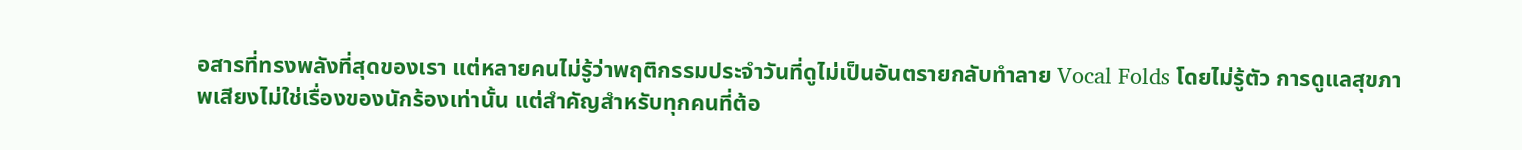อสารที่ทรงพลังที่สุดของเรา แต่หลายคนไม่รู้ว่าพฤติกรรมประจำวันที่ดูไม่เป็นอันตรายกลับทำลาย Vocal Folds โดยไม่รู้ตัว การดูแลสุขภาพเสียงไม่ใช่เรื่องของนักร้องเท่านั้น แต่สำคัญสำหรับทุกคนที่ต้อ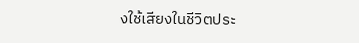งใช้เสียงในชีวิตประ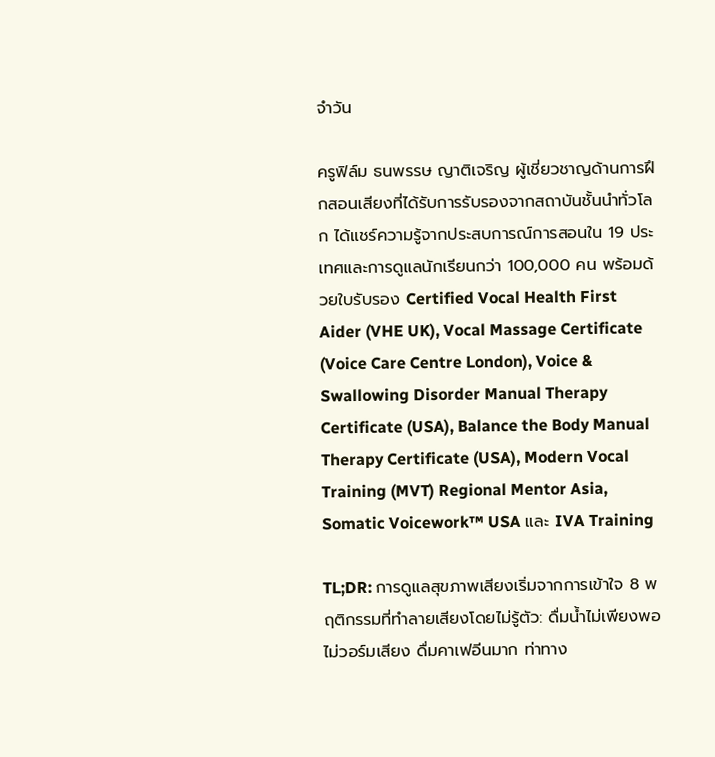จำวัน

ครูฟิล์ม ธนพรรษ ญาติเจริญ ผู้เชี่ยวชาญด้านการฝึกสอนเสียงที่ได้รับการรับรองจากสถาบันชั้นนำทั่วโลก ได้แชร์ความรู้จากประสบการณ์การสอนใน 19 ประเทศและการดูแลนักเรียนกว่า 100,000 คน พร้อมด้วยใบรับรอง Certified Vocal Health First Aider (VHE UK), Vocal Massage Certificate (Voice Care Centre London), Voice & Swallowing Disorder Manual Therapy Certificate (USA), Balance the Body Manual Therapy Certificate (USA), Modern Vocal Training (MVT) Regional Mentor Asia, Somatic Voicework™ USA และ IVA Training

TL;DR: การดูแลสุขภาพเสียงเริ่มจากการเข้าใจ 8 พฤติกรรมที่ทำลายเสียงโดยไม่รู้ตัว: ดื่มน้ำไม่เพียงพอ ไม่วอร์มเสียง ดื่มคาเฟอีนมาก ท่าทาง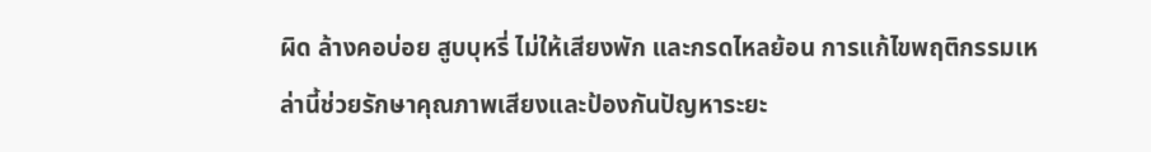ผิด ล้างคอบ่อย สูบบุหรี่ ไม่ให้เสียงพัก และกรดไหลย้อน การแก้ไขพฤติกรรมเหล่านี้ช่วยรักษาคุณภาพเสียงและป้องกันปัญหาระยะ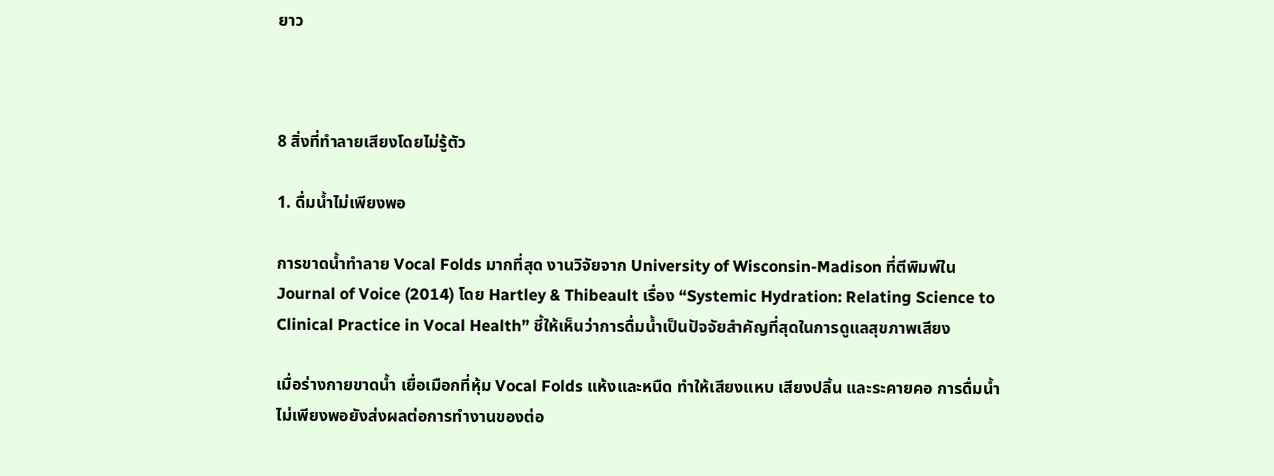ยาว



8 สิ่งที่ทำลายเสียงโดยไม่รู้ตัว

1. ดื่มน้ำไม่เพียงพอ

การขาดน้ำทำลาย Vocal Folds มากที่สุด งานวิจัยจาก University of Wisconsin-Madison ที่ตีพิมพ์ใน Journal of Voice (2014) โดย Hartley & Thibeault เรื่อง “Systemic Hydration: Relating Science to Clinical Practice in Vocal Health” ชี้ให้เห็นว่าการดื่มน้ำเป็นปัจจัยสำคัญที่สุดในการดูแลสุขภาพเสียง

เมื่อร่างกายขาดน้ำ เยื่อเมือกที่หุ้ม Vocal Folds แห้งและหนืด ทำให้เสียงแหบ เสียงปลิ้น และระคายคอ การดื่มน้ำไม่เพียงพอยังส่งผลต่อการทำงานของต่อ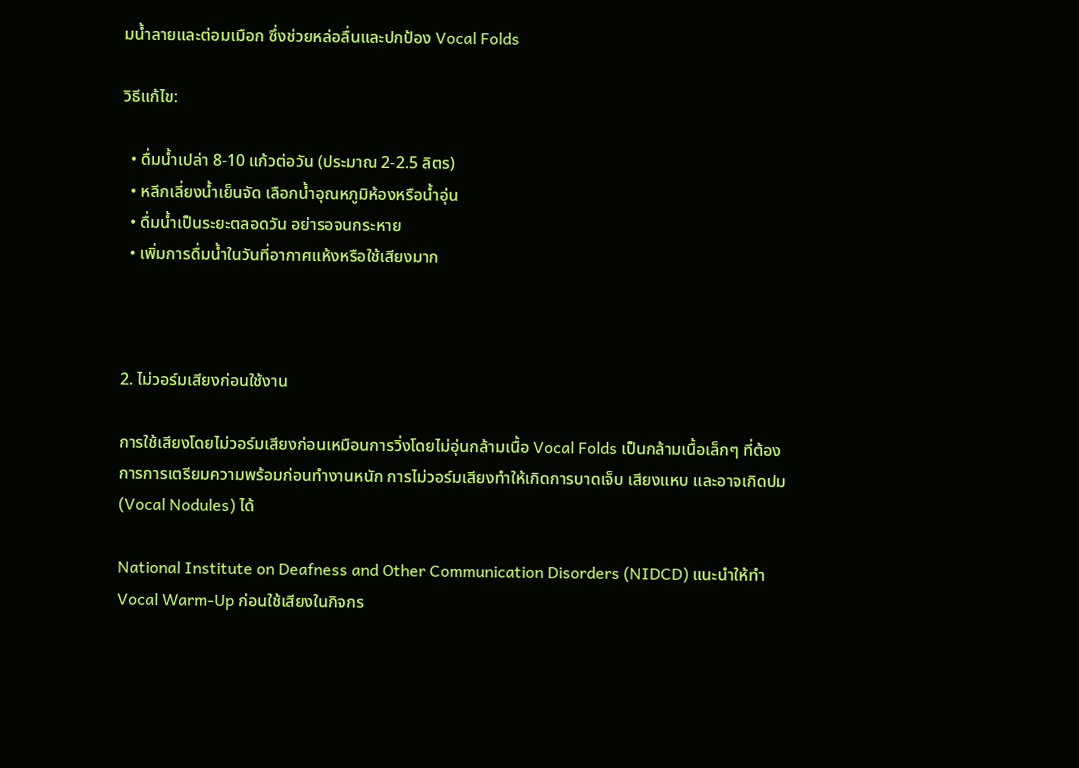มน้ำลายและต่อมเมือก ซึ่งช่วยหล่อลื่นและปกป้อง Vocal Folds

วิธีแก้ไข:

  • ดื่มน้ำเปล่า 8-10 แก้วต่อวัน (ประมาณ 2-2.5 ลิตร)
  • หลีกเลี่ยงน้ำเย็นจัด เลือกน้ำอุณหภูมิห้องหรือน้ำอุ่น
  • ดื่มน้ำเป็นระยะตลอดวัน อย่ารอจนกระหาย
  • เพิ่มการดื่มน้ำในวันที่อากาศแห้งหรือใช้เสียงมาก



2. ไม่วอร์มเสียงก่อนใช้งาน

การใช้เสียงโดยไม่วอร์มเสียงก่อนเหมือนการวิ่งโดยไม่อุ่นกล้ามเนื้อ Vocal Folds เป็นกล้ามเนื้อเล็กๆ ที่ต้องการการเตรียมความพร้อมก่อนทำงานหนัก การไม่วอร์มเสียงทำให้เกิดการบาดเจ็บ เสียงแหบ และอาจเกิดปม (Vocal Nodules) ได้

National Institute on Deafness and Other Communication Disorders (NIDCD) แนะนำให้ทำ Vocal Warm-Up ก่อนใช้เสียงในกิจกร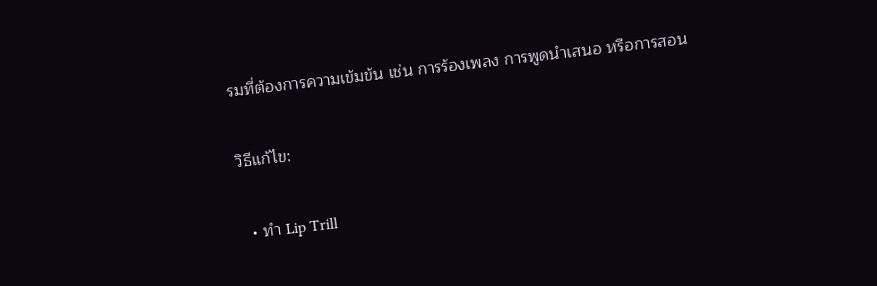รมที่ต้องการความเข้มข้น เช่น การร้องเพลง การพูดนำเสนอ หรือการสอน

วิธีแก้ไข:

  • ทำ Lip Trill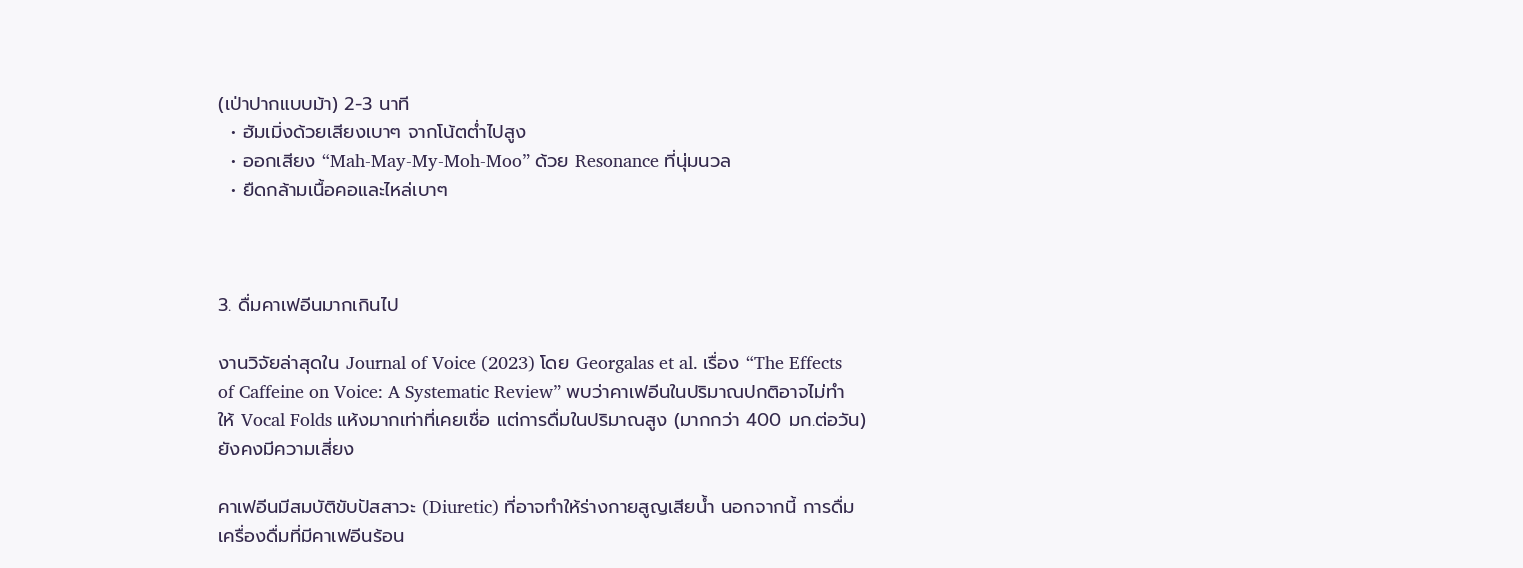(เป่าปากแบบม้า) 2-3 นาที
  • ฮัมเมิ่งด้วยเสียงเบาๆ จากโน้ตต่ำไปสูง
  • ออกเสียง “Mah-May-My-Moh-Moo” ด้วย Resonance ที่นุ่มนวล
  • ยืดกล้ามเนื้อคอและไหล่เบาๆ



3. ดื่มคาเฟอีนมากเกินไป

งานวิจัยล่าสุดใน Journal of Voice (2023) โดย Georgalas et al. เรื่อง “The Effects of Caffeine on Voice: A Systematic Review” พบว่าคาเฟอีนในปริมาณปกติอาจไม่ทำให้ Vocal Folds แห้งมากเท่าที่เคยเชื่อ แต่การดื่มในปริมาณสูง (มากกว่า 400 มก.ต่อวัน) ยังคงมีความเสี่ยง

คาเฟอีนมีสมบัติขับปัสสาวะ (Diuretic) ที่อาจทำให้ร่างกายสูญเสียน้ำ นอกจากนี้ การดื่มเครื่องดื่มที่มีคาเฟอีนร้อน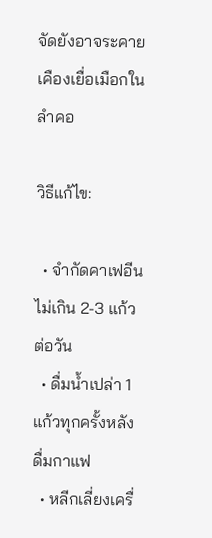จัดยังอาจระคายเคืองเยื่อเมือกในลำคอ

วิธีแก้ไข:

  • จำกัดคาเฟอีนไม่เกิน 2-3 แก้วต่อวัน
  • ดื่มน้ำเปล่า 1 แก้วทุกครั้งหลังดื่มกาแฟ
  • หลีกเลี่ยงเครื่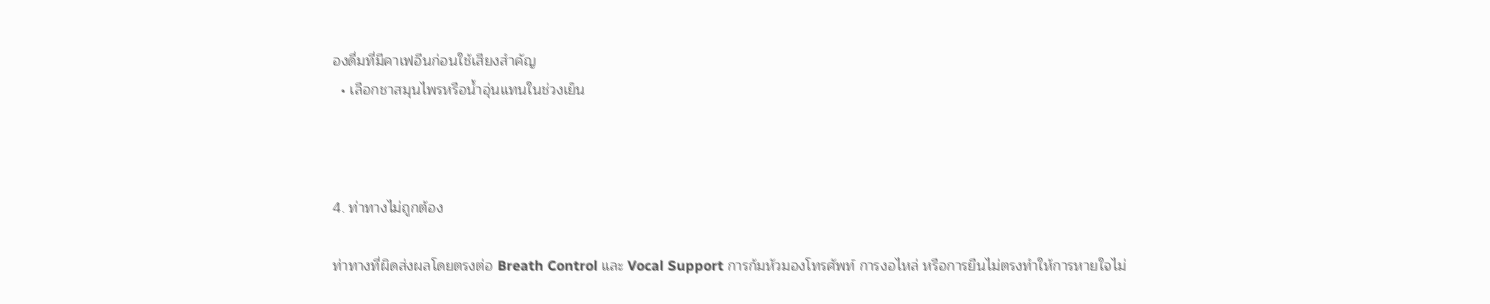องดื่มที่มีคาเฟอีนก่อนใช้เสียงสำคัญ
  • เลือกชาสมุนไพรหรือน้ำอุ่นแทนในช่วงเย็น



4. ท่าทางไม่ถูกต้อง

ท่าทางที่ผิดส่งผลโดยตรงต่อ Breath Control และ Vocal Support การก้มหัวมองโทรศัพท์ การงอไหล่ หรือการยืนไม่ตรงทำให้การหายใจไม่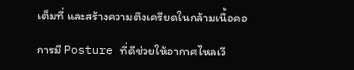เต็มที่ และสร้างความตึงเครียดในกล้ามเนื้อคอ

การมี Posture ที่ดีช่วยให้อากาศไหลเวี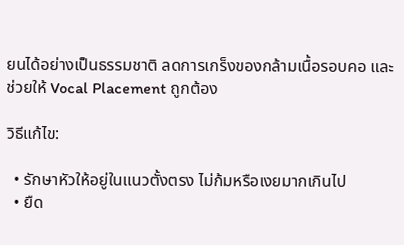ยนได้อย่างเป็นธรรมชาติ ลดการเกร็งของกล้ามเนื้อรอบคอ และช่วยให้ Vocal Placement ถูกต้อง

วิธีแก้ไข:

  • รักษาหัวให้อยู่ในแนวตั้งตรง ไม่ก้มหรือเงยมากเกินไป
  • ยืด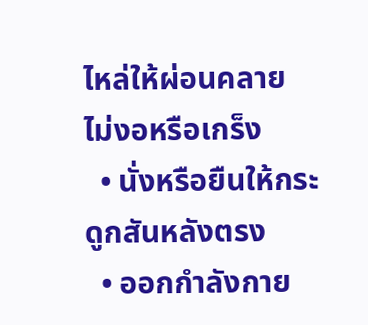ไหล่ให้ผ่อนคลาย ไม่งอหรือเกร็ง
  • นั่งหรือยืนให้กระดูกสันหลังตรง
  • ออกกำลังกาย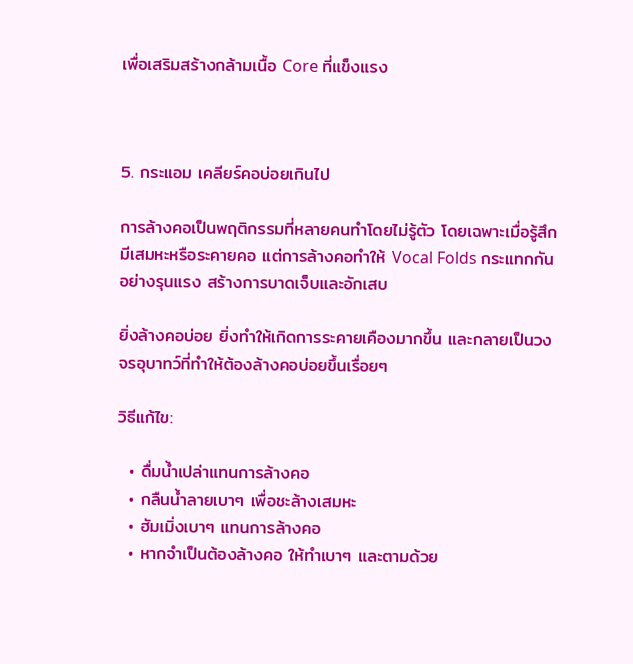เพื่อเสริมสร้างกล้ามเนื้อ Core ที่แข็งแรง



5. กระแอม เคลียร์คอบ่อยเกินไป

การล้างคอเป็นพฤติกรรมที่หลายคนทำโดยไม่รู้ตัว โดยเฉพาะเมื่อรู้สึกมีเสมหะหรือระคายคอ แต่การล้างคอทำให้ Vocal Folds กระแทกกันอย่างรุนแรง สร้างการบาดเจ็บและอักเสบ

ยิ่งล้างคอบ่อย ยิ่งทำให้เกิดการระคายเคืองมากขึ้น และกลายเป็นวงจรอุบาทว์ที่ทำให้ต้องล้างคอบ่อยขึ้นเรื่อยๆ

วิธีแก้ไข:

  • ดื่มน้ำเปล่าแทนการล้างคอ
  • กลืนน้ำลายเบาๆ เพื่อชะล้างเสมหะ
  • ฮัมเมิ่งเบาๆ แทนการล้างคอ
  • หากจำเป็นต้องล้างคอ ให้ทำเบาๆ และตามด้วย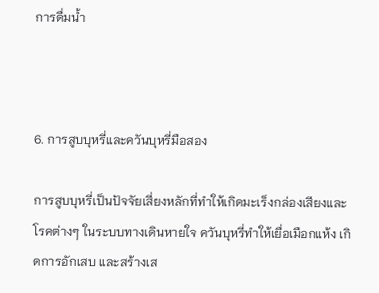การดื่มน้ำ



6. การสูบบุหรี่และควันบุหรี่มือสอง

การสูบบุหรี่เป็นปัจจัยเสี่ยงหลักที่ทำให้เกิดมะเร็งกล่องเสียงและโรคต่างๆ ในระบบทางเดินหายใจ ควันบุหรี่ทำให้เยื่อเมือกแห้ง เกิดการอักเสบ และสร้างเส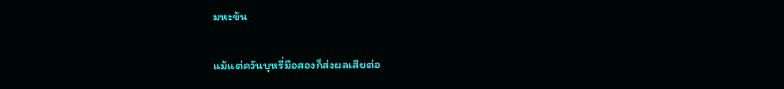มหะข้น

แม้แต่ควันบุหรี่มือสองก็ส่งผลเสียต่อ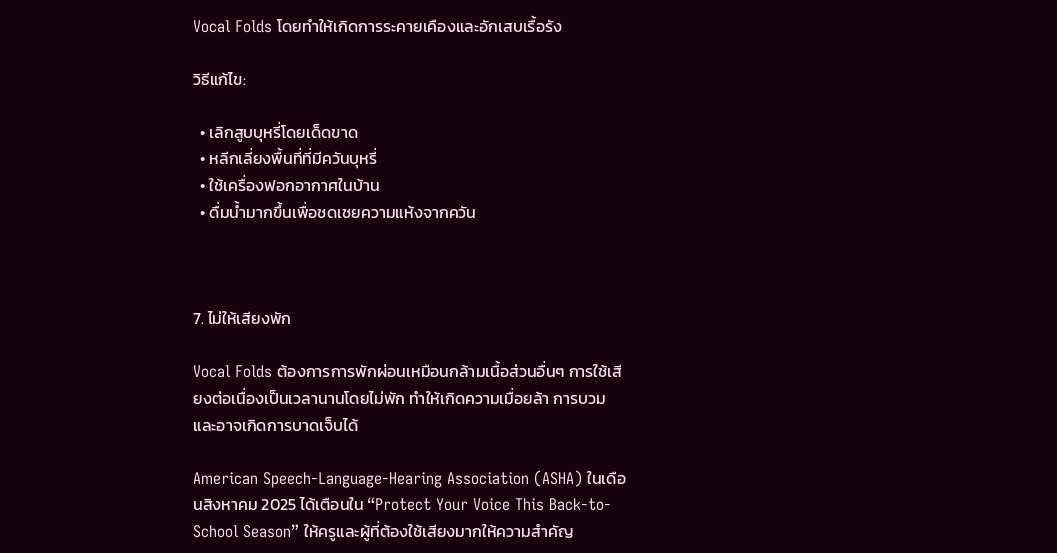Vocal Folds โดยทำให้เกิดการระคายเคืองและอักเสบเรื้อรัง

วิธีแก้ไข:

  • เลิกสูบบุหรี่โดยเด็ดขาด
  • หลีกเลี่ยงพื้นที่ที่มีควันบุหรี่
  • ใช้เครื่องฟอกอากาศในบ้าน
  • ดื่มน้ำมากขึ้นเพื่อชดเชยความแห้งจากควัน



7. ไม่ให้เสียงพัก

Vocal Folds ต้องการการพักผ่อนเหมือนกล้ามเนื้อส่วนอื่นๆ การใช้เสียงต่อเนื่องเป็นเวลานานโดยไม่พัก ทำให้เกิดความเมื่อยล้า การบวม และอาจเกิดการบาดเจ็บได้

American Speech-Language-Hearing Association (ASHA) ในเดือนสิงหาคม 2025 ได้เตือนใน “Protect Your Voice This Back-to-School Season” ให้ครูและผู้ที่ต้องใช้เสียงมากให้ความสำคัญ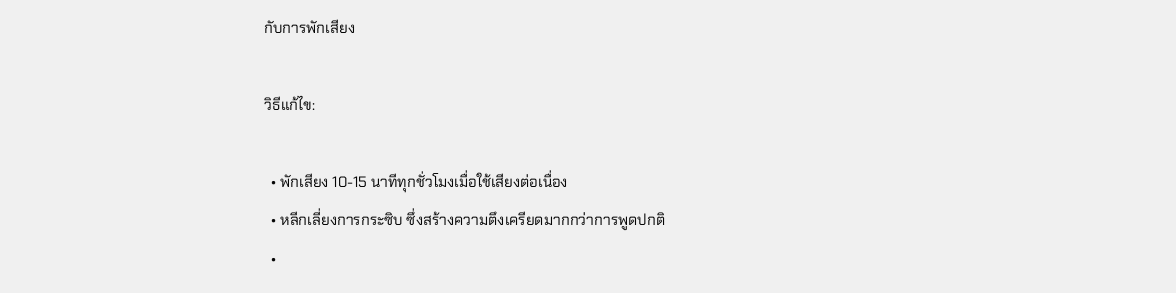กับการพักเสียง

วิธีแก้ไข:

  • พักเสียง 10-15 นาทีทุกชั่วโมงเมื่อใช้เสียงต่อเนื่อง
  • หลีกเลี่ยงการกระซิบ ซึ่งสร้างความตึงเครียดมากกว่าการพูดปกติ
  •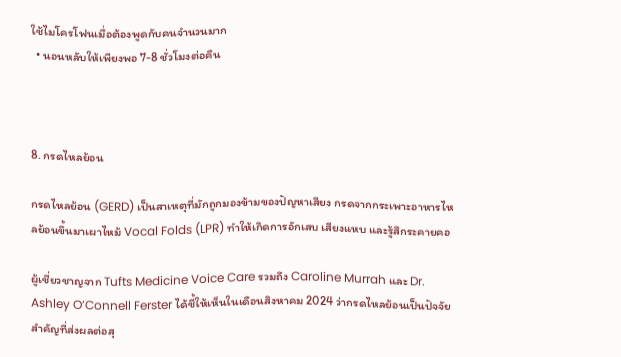ใช้ไมโครโฟนเมื่อต้องพูดกับคนจำนวนมาก
  • นอนหลับให้เพียงพอ 7-8 ชั่วโมงต่อคืน



8. กรดไหลย้อน

กรดไหลย้อน (GERD) เป็นสาเหตุที่มักถูกมองข้ามของปัญหาเสียง กรดจากกระเพาะอาหารไหลย้อนขึ้นมาเผาไหม้ Vocal Folds (LPR) ทำให้เกิดการอักเสบ เสียงแหบ และรู้สึกระคายคอ

ผู้เชี่ยวชาญจาก Tufts Medicine Voice Care รวมถึง Caroline Murrah และ Dr. Ashley O’Connell Ferster ได้ชี้ให้เห็นในเดือนสิงหาคม 2024 ว่ากรดไหลย้อนเป็นปัจจัยสำคัญที่ส่งผลต่อสุ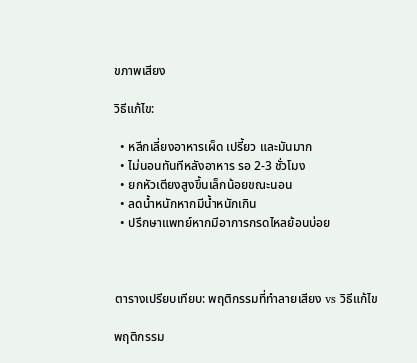ขภาพเสียง

วิธีแก้ไข:

  • หลีกเลี่ยงอาหารเผ็ด เปรี้ยว และมันมาก
  • ไม่นอนทันทีหลังอาหาร รอ 2-3 ชั่วโมง
  • ยกหัวเตียงสูงขึ้นเล็กน้อยขณะนอน
  • ลดน้ำหนักหากมีน้ำหนักเกิน
  • ปรึกษาแพทย์หากมีอาการกรดไหลย้อนบ่อย



ตารางเปรียบเทียบ: พฤติกรรมที่ทำลายเสียง vs วิธีแก้ไข

พฤติกรรม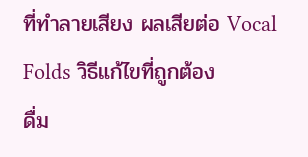ที่ทำลายเสียง ผลเสียต่อ Vocal Folds วิธีแก้ไขที่ถูกต้อง
ดื่ม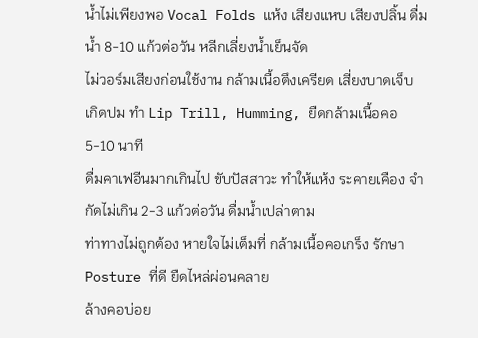น้ำไม่เพียงพอ Vocal Folds แห้ง เสียงแหบ เสียงปลิ้น ดื่มน้ำ 8-10 แก้วต่อวัน หลีกเลี่ยงน้ำเย็นจัด
ไม่วอร์มเสียงก่อนใช้งาน กล้ามเนื้อตึงเครียด เสี่ยงบาดเจ็บ เกิดปม ทำ Lip Trill, Humming, ยืดกล้ามเนื้อคอ 5-10 นาที
ดื่มคาเฟอีนมากเกินไป ขับปัสสาวะ ทำให้แห้ง ระคายเคือง จำกัดไม่เกิน 2-3 แก้วต่อวัน ดื่มน้ำเปล่าตาม
ท่าทางไม่ถูกต้อง หายใจไม่เต็มที่ กล้ามเนื้อคอเกร็ง รักษา Posture ที่ดี ยืดไหล่ผ่อนคลาย
ล้างคอบ่อย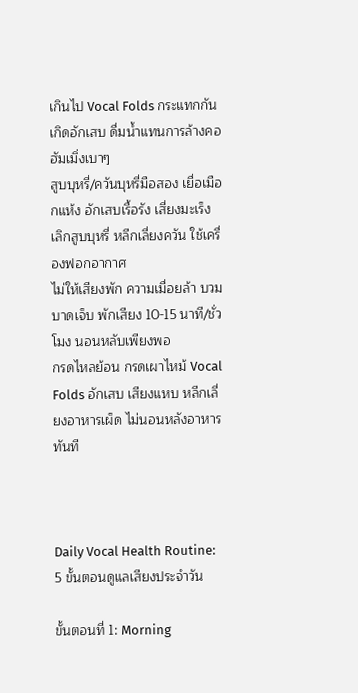เกินไป Vocal Folds กระแทกกัน เกิดอักเสบ ดื่มน้ำแทนการล้างคอ ฮัมเมิ่งเบาๆ
สูบบุหรี่/ควันบุหรี่มือสอง เยื่อเมือกแห้ง อักเสบเรื้อรัง เสี่ยงมะเร็ง เลิกสูบบุหรี่ หลีกเลี่ยงควัน ใช้เครื่องฟอกอากาศ
ไม่ให้เสียงพัก ความเมื่อยล้า บวม บาดเจ็บ พักเสียง 10-15 นาที/ชั่วโมง นอนหลับเพียงพอ
กรดไหลย้อน กรดเผาไหม้ Vocal Folds อักเสบ เสียงแหบ หลีกเลี่ยงอาหารเผ็ด ไม่นอนหลังอาหารทันที



Daily Vocal Health Routine: 5 ขั้นตอนดูแลเสียงประจำวัน

ขั้นตอนที่ 1: Morning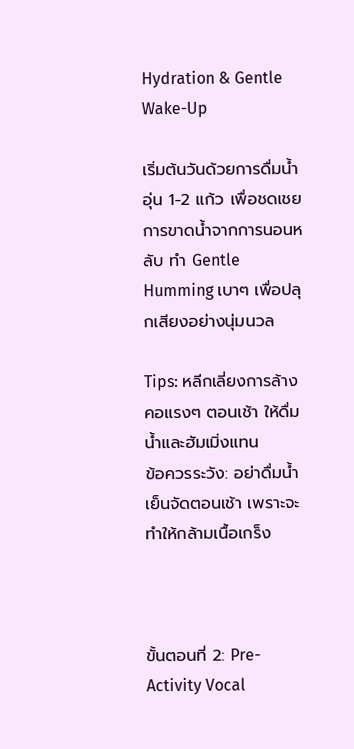Hydration & Gentle Wake-Up

เริ่มต้นวันด้วยการดื่มน้ำอุ่น 1-2 แก้ว เพื่อชดเชยการขาดน้ำจากการนอนหลับ ทำ Gentle Humming เบาๆ เพื่อปลุกเสียงอย่างนุ่มนวล

Tips: หลีกเลี่ยงการล้างคอแรงๆ ตอนเช้า ให้ดื่มน้ำและฮัมเมิ่งแทน
ข้อควรระวัง: อย่าดื่มน้ำเย็นจัดตอนเช้า เพราะจะทำให้กล้ามเนื้อเกร็ง



ขั้นตอนที่ 2: Pre-Activity Vocal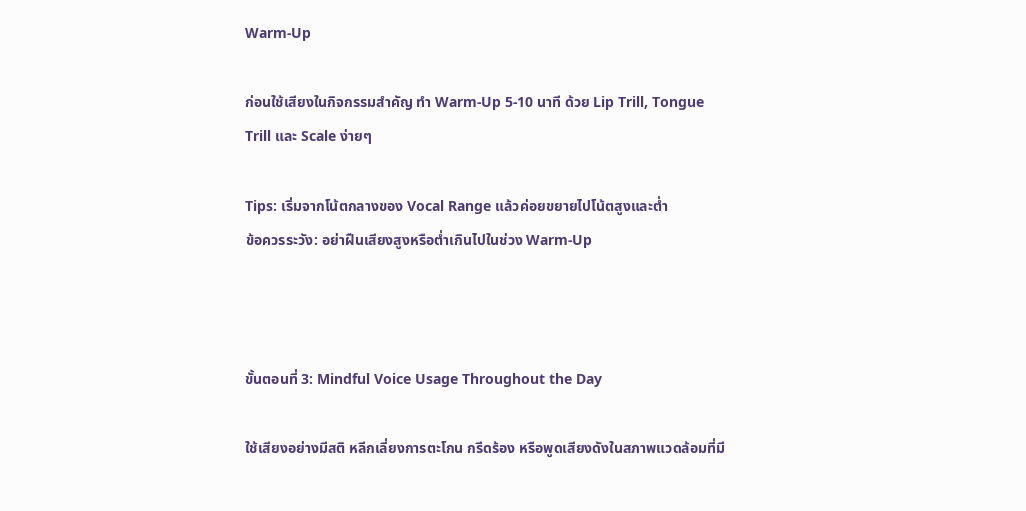Warm-Up

ก่อนใช้เสียงในกิจกรรมสำคัญ ทำ Warm-Up 5-10 นาที ด้วย Lip Trill, Tongue Trill และ Scale ง่ายๆ

Tips: เริ่มจากโน้ตกลางของ Vocal Range แล้วค่อยขยายไปโน้ตสูงและต่ำ
ข้อควรระวัง: อย่าฝืนเสียงสูงหรือต่ำเกินไปในช่วง Warm-Up



ขั้นตอนที่ 3: Mindful Voice Usage Throughout the Day

ใช้เสียงอย่างมีสติ หลีกเลี่ยงการตะโกน กรีดร้อง หรือพูดเสียงดังในสภาพแวดล้อมที่มี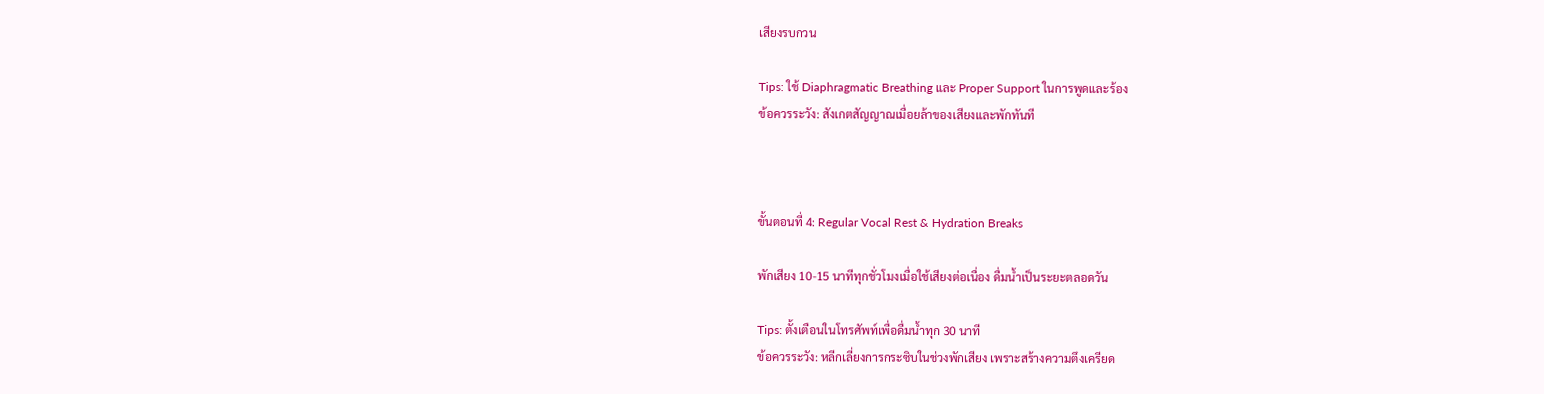เสียงรบกวน

Tips: ใช้ Diaphragmatic Breathing และ Proper Support ในการพูดและร้อง
ข้อควรระวัง: สังเกตสัญญาณเมื่อยล้าของเสียงและพักทันที



ขั้นตอนที่ 4: Regular Vocal Rest & Hydration Breaks

พักเสียง 10-15 นาทีทุกชั่วโมงเมื่อใช้เสียงต่อเนื่อง ดื่มน้ำเป็นระยะตลอดวัน

Tips: ตั้งเตือนในโทรศัพท์เพื่อดื่มน้ำทุก 30 นาที
ข้อควรระวัง: หลีกเลี่ยงการกระซิบในช่วงพักเสียง เพราะสร้างความตึงเครียด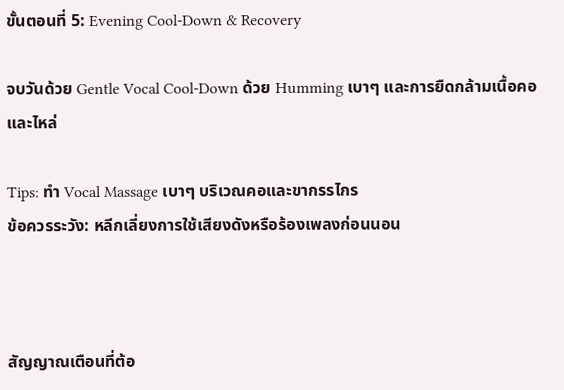ขั้นตอนที่ 5: Evening Cool-Down & Recovery

จบวันด้วย Gentle Vocal Cool-Down ด้วย Humming เบาๆ และการยืดกล้ามเนื้อคอและไหล่

Tips: ทำ Vocal Massage เบาๆ บริเวณคอและขากรรไกร
ข้อควรระวัง: หลีกเลี่ยงการใช้เสียงดังหรือร้องเพลงก่อนนอน



สัญญาณเตือนที่ต้อ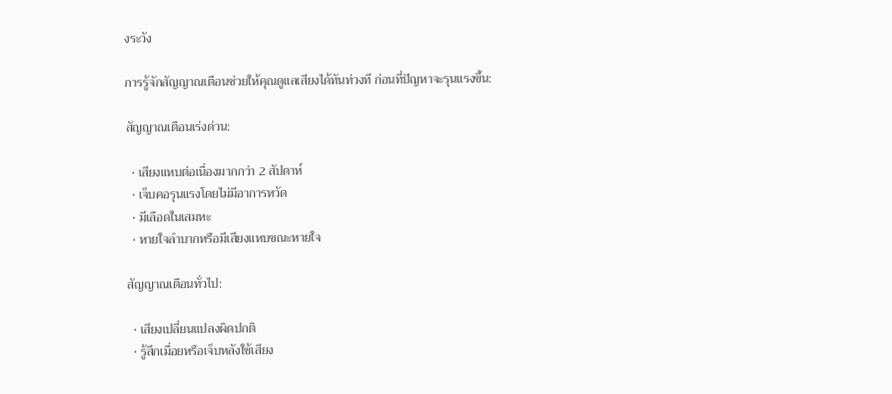งระวัง

การรู้จักสัญญาณเตือนช่วยให้คุณดูแลเสียงได้ทันท่วงที ก่อนที่ปัญหาจะรุนแรงขึ้น:

สัญญาณเตือนเร่งด่วน:

  • เสียงแหบต่อเนื่องมากกว่า 2 สัปดาห์
  • เจ็บคอรุนแรงโดยไม่มีอาการหวัด
  • มีเลือดในเสมหะ
  • หายใจลำบากหรือมีเสียงแหบขณะหายใจ

สัญญาณเตือนทั่วไป:

  • เสียงเปลี่ยนแปลงผิดปกติ
  • รู้สึกเมื่อยหรือเจ็บหลังใช้เสียง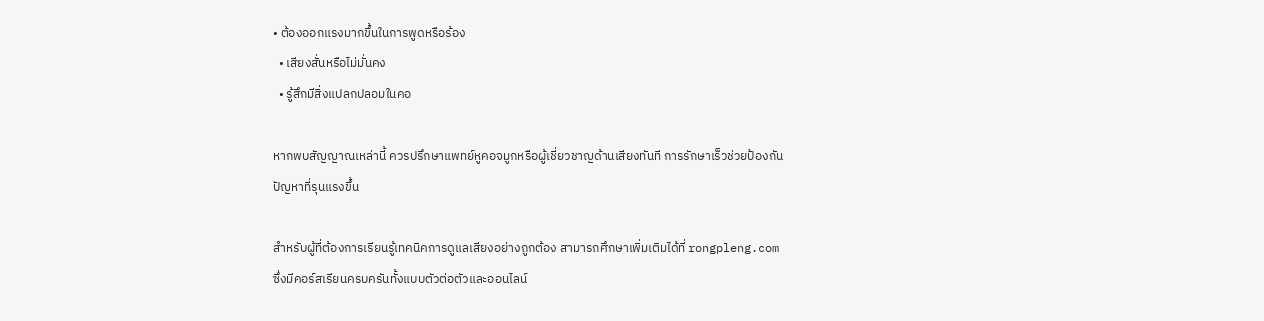• ต้องออกแรงมากขึ้นในการพูดหรือร้อง
  • เสียงสั่นหรือไม่มั่นคง
  • รู้สึกมีสิ่งแปลกปลอมในคอ

หากพบสัญญาณเหล่านี้ ควรปรึกษาแพทย์หูคอจมูกหรือผู้เชี่ยวชาญด้านเสียงทันที การรักษาเร็วช่วยป้องกันปัญหาที่รุนแรงขึ้น

สำหรับผู้ที่ต้องการเรียนรู้เทคนิคการดูแลเสียงอย่างถูกต้อง สามารถศึกษาเพิ่มเติมได้ที่ rongpleng.com ซึ่งมีคอร์สเรียนครบครันทั้งแบบตัวต่อตัวและออนไลน์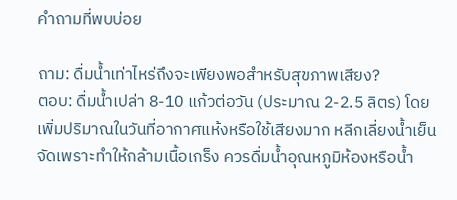คำถามที่พบบ่อย

ถาม: ดื่มน้ำเท่าไหร่ถึงจะเพียงพอสำหรับสุขภาพเสียง?
ตอบ: ดื่มน้ำเปล่า 8-10 แก้วต่อวัน (ประมาณ 2-2.5 ลิตร) โดยเพิ่มปริมาณในวันที่อากาศแห้งหรือใช้เสียงมาก หลีกเลี่ยงน้ำเย็นจัดเพราะทำให้กล้ามเนื้อเกร็ง ควรดื่มน้ำอุณหภูมิห้องหรือน้ำ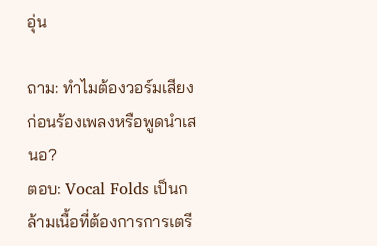อุ่น

ถาม: ทำไมต้องวอร์มเสียงก่อนร้องเพลงหรือพูดนำเสนอ?
ตอบ: Vocal Folds เป็นกล้ามเนื้อที่ต้องการการเตรี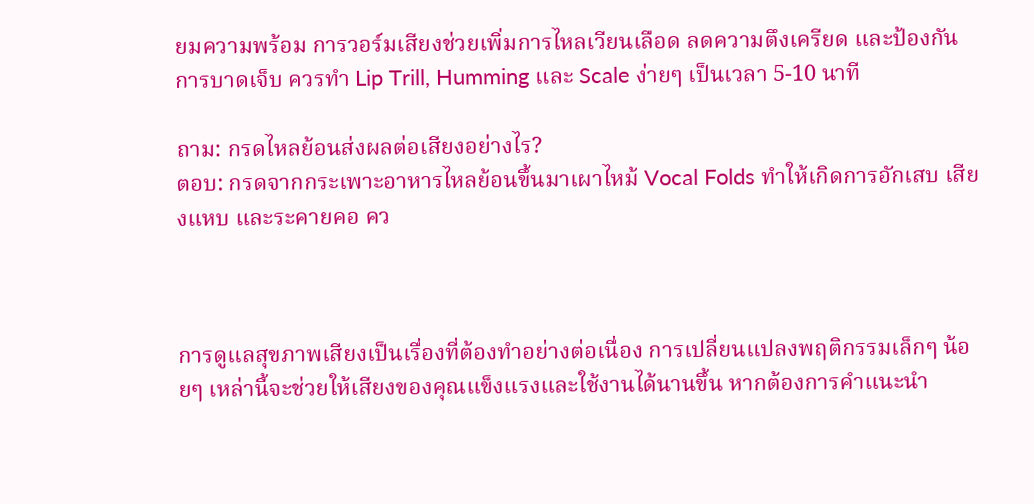ยมความพร้อม การวอร์มเสียงช่วยเพิ่มการไหลเวียนเลือด ลดความตึงเครียด และป้องกันการบาดเจ็บ ควรทำ Lip Trill, Humming และ Scale ง่ายๆ เป็นเวลา 5-10 นาที

ถาม: กรดไหลย้อนส่งผลต่อเสียงอย่างไร?
ตอบ: กรดจากกระเพาะอาหารไหลย้อนขึ้นมาเผาไหม้ Vocal Folds ทำให้เกิดการอักเสบ เสียงแหบ และระคายคอ คว



การดูแลสุขภาพเสียงเป็นเรื่องที่ต้องทำอย่างต่อเนื่อง การเปลี่ยนแปลงพฤติกรรมเล็กๆ น้อยๆ เหล่านี้จะช่วยให้เสียงของคุณแข็งแรงและใช้งานได้นานขึ้น หากต้องการคำแนะนำ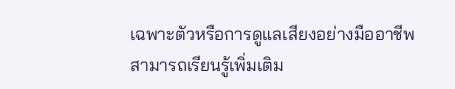เฉพาะตัวหรือการดูแลเสียงอย่างมืออาชีพ สามารถเรียนรู้เพิ่มเติม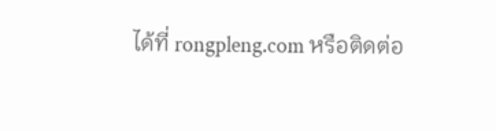ได้ที่ rongpleng.com หรือติดต่อ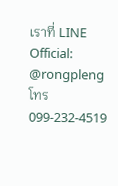เราที่ LINE Official: @rongpleng โทร 099-232-4519